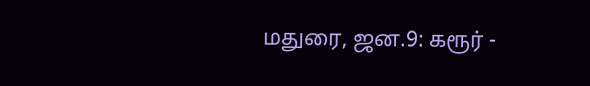மதுரை, ஜன.9: கரூர் -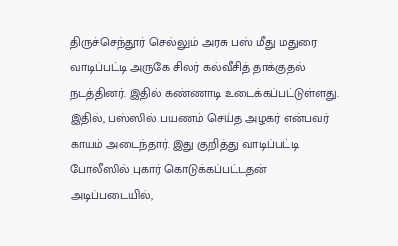திருச்செந்தூர் செல்லும் அரசு பஸ் மீது மதுரை வாடிப்பட்டி அருகே சிலர் கல்வீசித் தாக்குதல் நடத்தினர். இதில் கண்ணாடி உடைக்கப்பட்டுள்ளது. இதில், பஸ்ஸில் பயணம் செய்த அழகர் என்பவர் காயம் அடைந்தார். இது குறித்து வாடிப்பட்டி போலீஸில் புகார் கொடுக்கப்பட்டதன் அடிப்படையில்,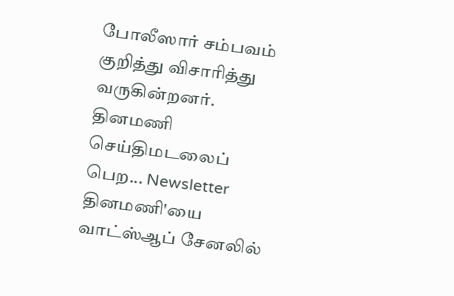போலீஸார் சம்பவம் குறித்து விசாரித்து வருகின்றனர்.
தினமணி செய்திமடலைப் பெற... Newsletter
தினமணி'யை வாட்ஸ்ஆப் சேனலில்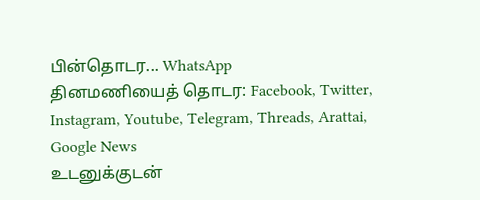பின்தொடர... WhatsApp
தினமணியைத் தொடர: Facebook, Twitter, Instagram, Youtube, Telegram, Threads, Arattai, Google News
உடனுக்குடன்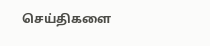செய்திகளை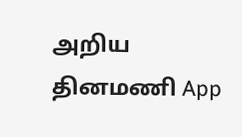அறிய தினமணி App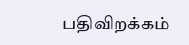பதிவிறக்கம்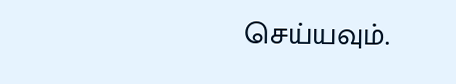செய்யவும்.